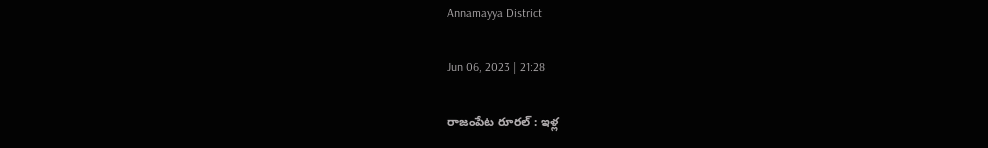Annamayya District

Jun 06, 2023 | 21:28

రాజంపేట రూరల్‌ : ఇళ్ల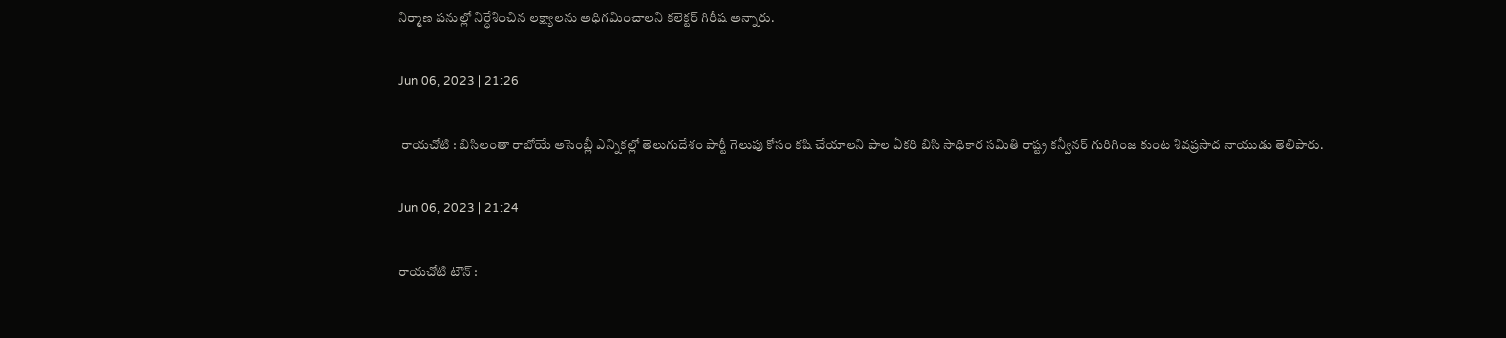నిర్మాణ పనుల్లో నిర్ధేశించిన లక్ష్యాలను అధిగమించాలని కలెక్టర్‌ గిరీష అన్నారు.

Jun 06, 2023 | 21:26

 రాయచోటి : బిసిలంతా రాబోయే అసెంబ్లీ ఎన్నికల్లో తెలుగుదేశం పార్టీ గెలుపు కోసం కషి చేయాలని పాల ఏకరి బిసి సాధికార సమితి రాష్ట్ర కన్వీనర్‌ గురిగింజ కుంట శివప్రసాద నాయుడు తెలిపారు.

Jun 06, 2023 | 21:24

రాయచోటి టౌన్‌ :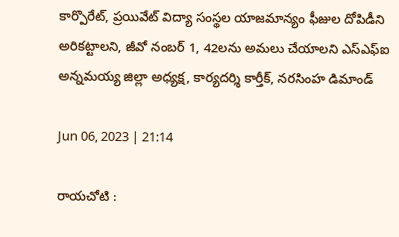కార్పొరేట్‌, ప్రయివేట్‌ విద్యా సంస్థల యాజమాన్యం ఫీజుల దోపిడీని అరికట్టాలని, జీవో నంబర్‌ 1, 42లను అమలు చేయాలని ఎస్‌ఎఫ్‌ఐ అన్నమయ్య జిల్లా అధ్యక్ష, కార్యదర్శి కార్తీక్‌, నరసింహ డిమాండ్

Jun 06, 2023 | 21:14

రాయచోటి :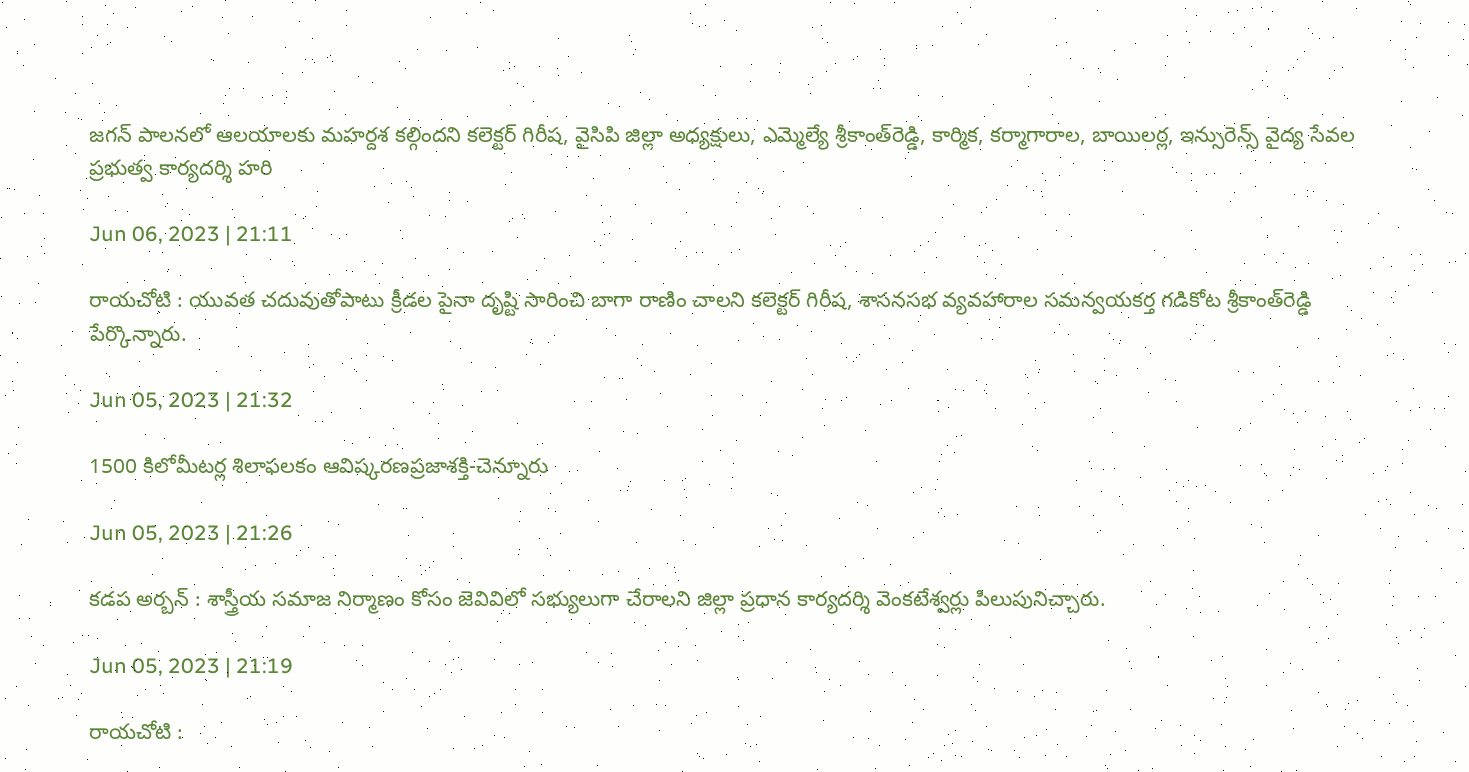జగన్‌ పాలనలో ఆలయాలకు మహర్దశ కల్గిందని కలెక్టర్‌ గిరీష, వైసిపి జిల్లా అధ్యక్షులు, ఎమ్మెల్యే శ్రీకాంత్‌రెడ్డి, కార్మిక, కర్మాగారాల, బాయిలర్ల, ఇన్సురెన్స్‌ వైద్య సేవల ప్రభుత్వ కార్యదర్శి హరి

Jun 06, 2023 | 21:11

రాయచోటి : యువత చదువుతోపాటు క్రీడల పైనా దృష్టి సారించి బాగా రాణిం చాలని కలెక్టర్‌ గిరీష, శాసనసభ వ్యవహారాల సమన్వయకర్త గడికోట శ్రీకాంత్‌రెడ్డి పేర్కొన్నారు.

Jun 05, 2023 | 21:32

1500 కిలోమీటర్ల శిలాఫలకం ఆవిష్కరణప్రజాశక్తి-చెన్నూరు

Jun 05, 2023 | 21:26

కడప అర్బన్‌ : శాస్త్రీయ సమాజ నిర్మాణం కోసం జెవివిలో సభ్యులుగా చేరాలని జిల్లా ప్రధాన కార్యదర్శి వెంకటేశ్వర్లు పిలుపునిచ్చారు.

Jun 05, 2023 | 21:19

రాయచోటి :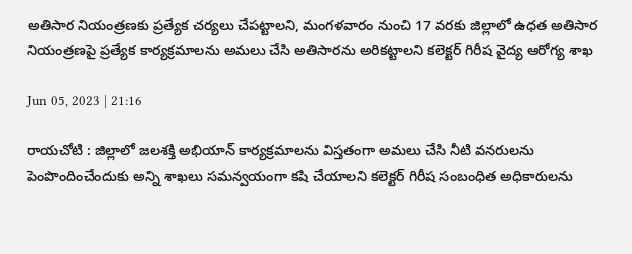అతిసార నియంత్రణకు ప్రత్యేక చర్యలు చేపట్టాలని, మంగళవారం నుంచి 17 వరకు జిల్లాలో ఉధత అతిసార నియంత్రణపై ప్రత్యేక కార్యక్రమాలను అమలు చేసి అతిసారను అరికట్టాలని కలెక్టర్‌ గిరీష వైద్య ఆరోగ్య శాఖ

Jun 05, 2023 | 21:16

రాయచోటి : జిల్లాలో జలశక్తి అభియాన్‌ కార్యక్రమాలను విస్తతంగా అమలు చేసి నీటి వనరులను పెంపొందించేందుకు అన్ని శాఖలు సమన్వయంగా కషి చేయాలని కలెక్టర్‌ గిరీష సంబంధిత అధికారులను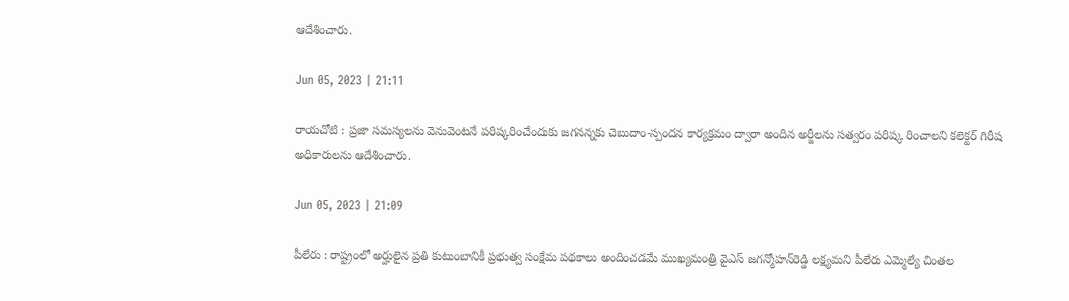ఆదేశించారు.

Jun 05, 2023 | 21:11

రాయచోటి : ప్రజా సమస్యలను వెనువెంటనే పరిష్కరించేందుకు జగనన్నకు చెబుదాం-స్పందన కార్యక్రమం ద్వారా అందిన అర్జీలను సత్వరం పరిష్క రించాలని కలెక్టర్‌ గిరీష అధికారులను ఆదేశించారు.

Jun 05, 2023 | 21:09

పీలేరు : రాష్ట్రంలో అర్హులైన ప్రతి కుటుంబానికీ ప్రభుత్వ సంక్షేమ పథకాలు అందించడమే ముఖ్యమంత్రి వైఎస్‌ జగన్మోహన్‌రెడ్డి లక్ష్యమని పీలేరు ఎమ్మెల్యే చింతల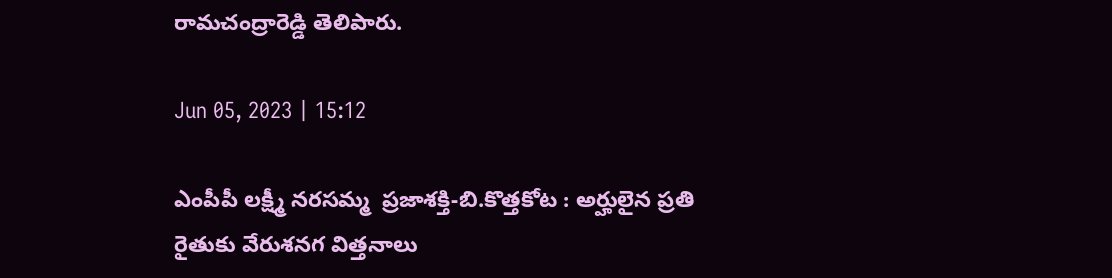రామచంద్రారెడ్డి తెలిపారు.

Jun 05, 2023 | 15:12

ఎంపీపీ లక్ష్మీ నరసమ్మ  ప్రజాశక్తి-బి.కొత్తకోట : అర్హులైన ప్రతి రైతుకు వేరుశనగ విత్తనాలు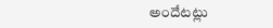అందేటట్లు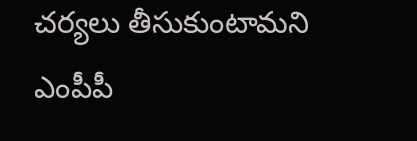చర్యలు తీసుకుంటామని ఎంపీపీ